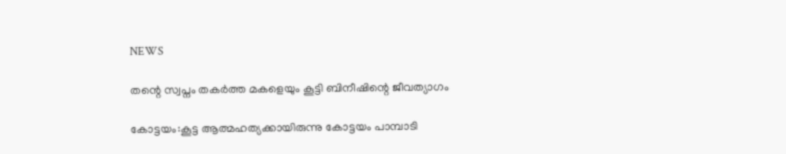NEWS

തന്റെ സ്വപ്നം തകര്‍ത്ത മകളെയും കൂട്ടി ബിനീഷിന്റെ ജീവത്യാഗം

കോട്ടയം:കൂട്ട ആത്മഹത്യക്കായിരുന്നു കോട്ടയം പാമ്പാടി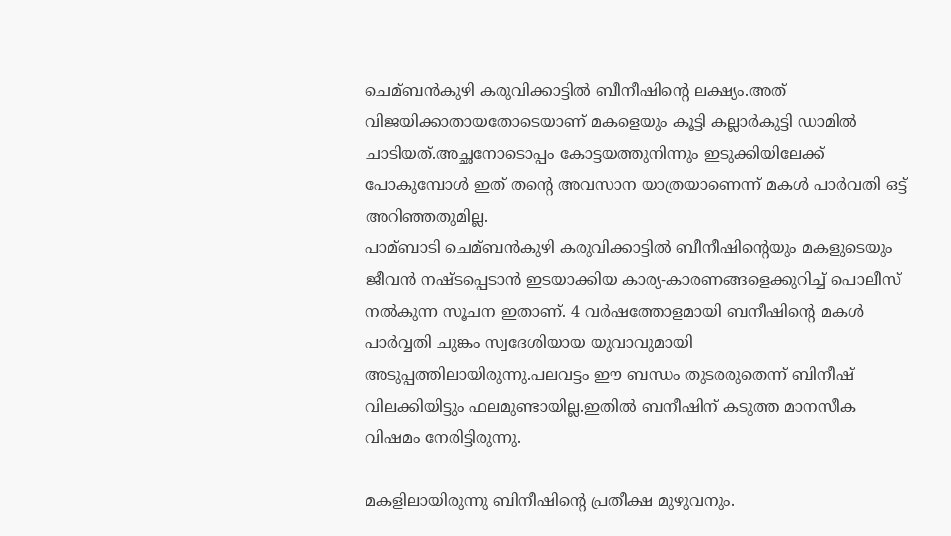ചെമ്ബന്‍കുഴി കരുവിക്കാട്ടില്‍ ബീനീഷിന്റെ ലക്ഷ്യം.അത് വിജയിക്കാതായതോടെയാണ് മകളെയും കൂട്ടി കല്ലാർകുട്ടി ഡാമിൽ ചാടിയത്.അച്ഛനോടൊപ്പം കോട്ടയത്തുനിന്നും ഇടുക്കിയിലേക്ക് പോകുമ്പോൾ ഇത് തന്റെ അവസാന യാത്രയാണെന്ന് മകൾ പാർവതി ഒട്ട് അറിഞ്ഞതുമില്ല.
പാമ്ബാടി ചെമ്ബന്‍കുഴി കരുവിക്കാട്ടില്‍ ബീനീഷിന്റെയും മകളുടെയും ജീവന്‍ നഷ്ടപ്പെടാന്‍ ഇടയാക്കിയ കാര്യ-കാരണങ്ങളെക്കുറിച്ച്‌ പൊലീസ് നല്‍കുന്ന സൂചന ഇതാണ്. 4 വര്‍ഷത്തോളമായി ബനീഷിന്റെ മകള്‍ പാര്‍വ്വതി ചുങ്കം സ്വദേശിയായ യുവാവുമായി അടുപ്പത്തിലായിരുന്നു.പലവട്ടം ഈ ബന്ധം തുടരരുതെന്ന് ബിനീഷ് വിലക്കിയിട്ടും ഫലമുണ്ടായില്ല.ഇതില്‍ ബനീഷിന് കടുത്ത മാനസീക വിഷമം നേരിട്ടിരുന്നു.

മകളിലായിരുന്നു ബിനീഷിന്റെ പ്രതീക്ഷ മുഴുവനും.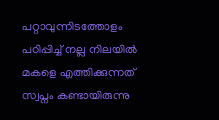പറ്റാവുന്നിടത്തോളം പഠിപ്പിച്ച്‌ നല്ല നിലയില്‍ മകളെ എത്തിക്കുന്നത് സ്വപ്നം കണ്ടായിരുന്നു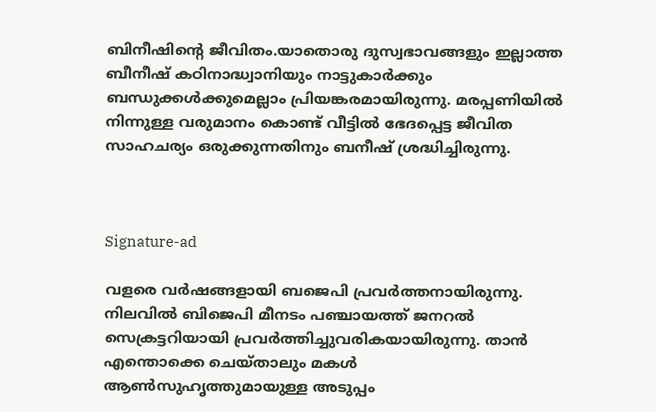ബിനീഷിന്റെ ജീവിതം.യാതൊരു ദുസ്വഭാവങ്ങളും ഇല്ലാത്ത ബീനീഷ് കഠിനാദ്ധ്വാനിയും നാട്ടുകാര്‍ക്കും ബന്ധുക്കള്‍ക്കുമെല്ലാം പ്രിയങ്കരമായിരുന്നു. മരപ്പണിയില്‍ നിന്നുള്ള വരുമാനം കൊണ്ട് വീട്ടില്‍ ഭേദപ്പെട്ട ജീവിത സാഹചര്യം ഒരുക്കുന്നതിനും ബനീഷ് ശ്രദ്ധിച്ചിരുന്നു.



Signature-ad

വളരെ വര്‍ഷങ്ങളായി ബജെപി പ്രവര്‍ത്തനായിരുന്നു. നിലവില്‍ ബിജെപി മീനടം പഞ്ചായത്ത് ജനറല്‍ സെക്രട്ടറിയായി പ്രവര്‍ത്തിച്ചുവരികയായിരുന്നു. താന്‍ എന്തൊക്കെ ചെയ്താലും മകള്‍ ആണ്‍സുഹൃത്തുമായുള്ള അടുപ്പം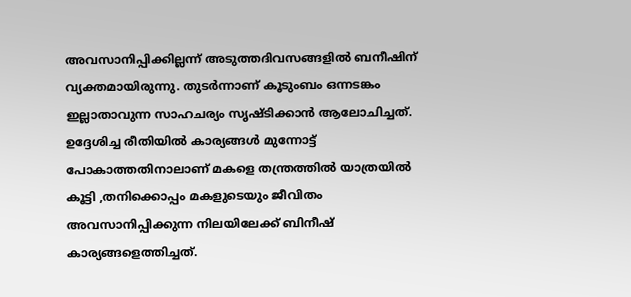അവസാനിപ്പിക്കില്ലന്ന് അടുത്തദിവസങ്ങളില്‍ ബനീഷിന് വ്യക്തമായിരുന്നു. തുടര്‍ന്നാണ് കൂടുംബം ഒന്നടങ്കം ഇല്ലാതാവുന്ന സാഹചര്യം സൃഷ്ടിക്കാന്‍ ആലോചിച്ചത്. ഉദ്ദേശിച്ച രീതിയില്‍ കാര്യങ്ങള്‍ മുന്നോട്ട് പോകാത്തതിനാലാണ് മകളെ തന്ത്രത്തില്‍ യാത്രയില്‍ കൂട്ടി ,തനിക്കൊപ്പം മകളുടെയും ജീവിതം അവസാനിപ്പിക്കുന്ന നിലയിലേക്ക് ബിനീഷ് കാര്യങ്ങളെത്തിച്ചത്.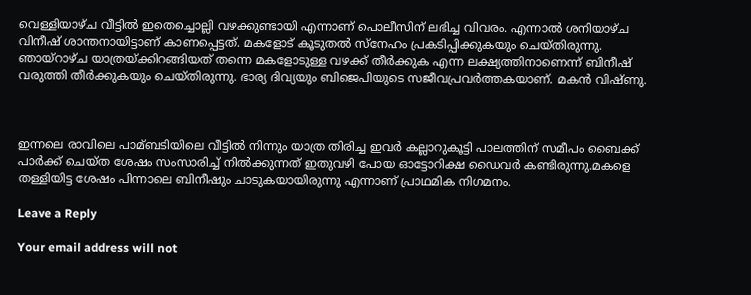വെള്ളിയാഴ്ച വീട്ടില്‍ ഇതെച്ചൊല്ലി വഴക്കുണ്ടായി എന്നാണ് പൊലീസിന് ലഭിച്ച വിവരം. എന്നാല്‍ ശനിയാഴ്ച വിനീഷ് ശാന്തനായിട്ടാണ് കാണപ്പെട്ടത്. മകളോട് കൂടുതല്‍ സ്നേഹം പ്രകടിപ്പിക്കുകയും ചെയ്തിരുന്നു. ഞായ്റാഴ്ച യാത്രയ്ക്കിറങ്ങിയത് തന്നെ മകളോടുള്ള വഴക്ക് തീര്‍ക്കുക എന്ന ലക്ഷ്യത്തിനാണെന്ന് ബിനീഷ് വരുത്തി തീര്‍ക്കുകയും ചെയ്തിരുന്നു. ഭാര്യ ദിവ്യയും ബിജെപിയുടെ സജീവപ്രവര്‍ത്തകയാണ്. മകന്‍ വിഷ്ണു.



ഇന്നലെ രാവിലെ പാമ്ബടിയിലെ വീട്ടില്‍ നിന്നും യാത്ര തിരിച്ച ഇവര്‍ കല്ലാറുകൂട്ടി പാലത്തിന് സമീപം ബൈക്ക് പാര്‍ക്ക് ചെയ്ത ശേഷം സംസാരിച്ച്‌ നില്‍ക്കുന്നത് ഇതുവഴി പോയ ഓട്ടോറിക്ഷ ഡൈവര്‍ കണ്ടിരുന്നു.മകളെ തള്ളിയിട്ട ശേഷം പിന്നാലെ ബിനീഷും ചാടുകയായിരുന്നു എന്നാണ് പ്രാഥമിക നിഗമനം.

Leave a Reply

Your email address will not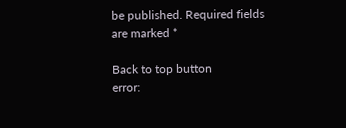be published. Required fields are marked *

Back to top button
error: